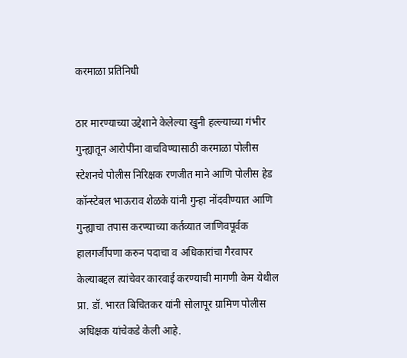करमाळा प्रतिनिधी

ठार मारण्याच्या उद्देशाने केलेल्या खुनी हल्ल्याच्या गंभीर गुन्ह्यातून आरोपींना वाचविण्यासाठी करमाळा पोलीस स्टेशनचे पोलीस निरिक्षक रणजीत माने आणि पोलीस हेड कॉन्स्टेबल भाऊराव शेळके यांनी गुन्हा नोंदवीण्यात आणि गुन्ह्याचा तपास करण्याच्या कर्तव्यात जाणिवपूर्वक हालगर्जीपणा करुन पदाचा व अधिकारांचा गैरवापर केल्याबद्दल त्यांचेवर कारवाई करण्याची मागणी केम येथील प्रा. डॉ. भारत बिचितकर यांनी सोलापूर ग्रामिण पोलीस अधिक्षक यांचेकडे केली आहे.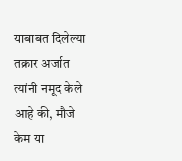याबाबत दिलेल्या तक्रार अर्जात त्यांनी नमूद केले आहे की, मौजे केम या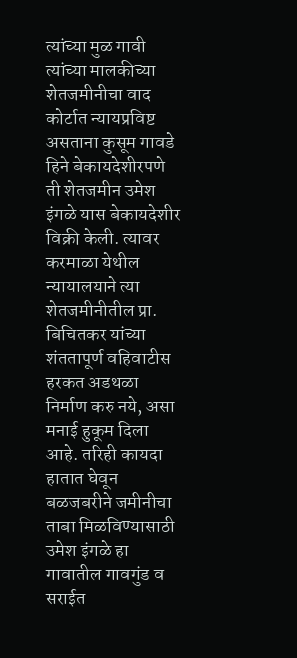त्यांच्या मुळ गावी त्यांच्या मालकीच्या शेतजमीनीचा वाद कोर्टात न्यायप्रविष्ट असताना कुसूम गावडे हिने बेकायदेशीरपणे ती शेतजमीन उमेश इंगळे यास बेकायदेशीर विक्री केली. त्यावर करमाळा येथील न्यायालयाने त्या शेतजमीनीतील प्रा. बिचितकर यांच्या शंततापूर्ण वहिवाटीस हरकत अडथळा निर्माण करु नये, असा मनाई हुकूम दिला आहे. तरिही कायदा हातात घेवून बळजबरीने जमीनीचा ताबा मिळविण्यासाठी उमेश इंगळे हा गावातील गावगुंड व सराईत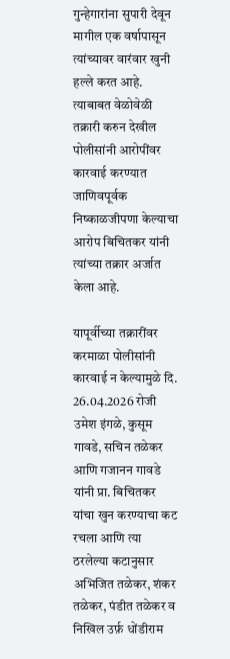गुन्हेगारांना सुपारी देवून मागील एक वर्षापासून त्यांच्यावर वारंवार खुनी हल्ले करत आहे. त्याबाबत वेळोवेळी तक्रारी करुन देखील पोलीसांनी आरोपींवर कारवाई करण्यात जाणिवपूर्वक निष्काळजीपणा केल्याचा आरोप बिचितकर यांनी त्यांच्या तक्रार अर्जात केला आहे.

यापूर्वीच्या तक्रारींवर करमाळा पोलीसांनी कारवाई न केल्यामुळे दि. 26.04.2026 रोजी उमेश इंगळे, कुसूम गावडे, सचिन तळेकर आणि गजानन गावडे यांनी प्रा. बिचितकर यांचा खुन करण्याचा कट रचला आणि त्या ठरलेल्या कटानुसार अभिजित तळेकर, शंकर तळेकर, पंडीत तळेकर व निखिल उर्फ़ धोंडीराम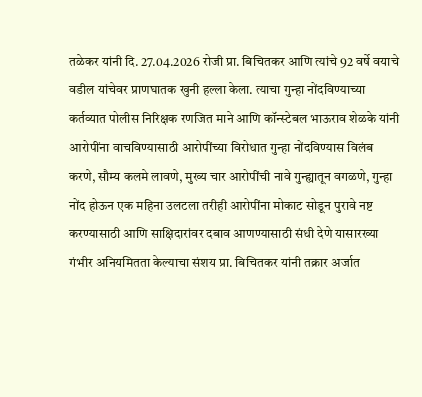तळेकर यांनी दि. 27.04.2026 रोजी प्रा. बिचितकर आणि त्यांचे 92 वर्षे वयाचे वडील यांचेवर प्राणघातक खुनी हल्ला केला. त्याचा गुन्हा नोंदविण्याच्या कर्तव्यात पोलीस निरिक्षक रणजित माने आणि कॉन्स्टेबल भाऊराव शेळके यांनी आरोपींना वाचविण्यासाठी आरोपींच्या विरोधात गुन्हा नोंदविण्यास विलंब करणे, सौम्य कलमे लावणे, मुख्य चार आरोपींची नावे गुन्ह्यातून वगळणे, गुन्हा नोंद होऊन एक महिना उलटला तरीही आरोपींना मोकाट सोडून पुरावे नष्ट करण्यासाठी आणि साक्षिदारांवर दबाव आणण्यासाठी संधी देणे यासारख्या गंभीर अनियमितता केल्याचा संशय प्रा. बिचितकर यांनी तक्रार अर्जात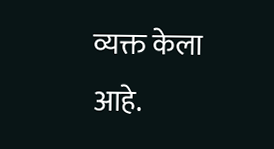व्यक्त केला आहे.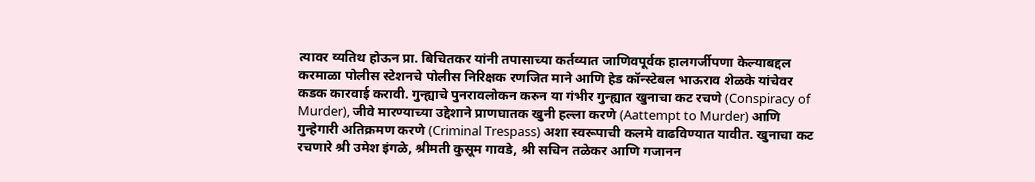त्यावर व्यतिथ होऊन प्रा. बिचितकर यांनी तपासाच्या कर्तव्यात जाणिवपूर्वक हालगर्जीपणा केल्याबद्दल करमाळा पोलीस स्टेशनचे पोलीस निरिक्षक रणजित माने आणि हेड कॉन्स्टेबल भाऊराव शेळके यांचेवर कडक कारवाई करावी. गुन्ह्याचे पुनरावलोकन करुन या गंभीर गुन्ह्यात खुनाचा कट रचणे (Conspiracy of Murder), जीवे मारण्याच्या उद्देशाने प्राणघातक खुनी हल्ला करणे (Aattempt to Murder) आणि गुन्हेगारी अतिक्रमण करणे (Criminal Trespass) अशा स्वरूपाची कलमे वाढविण्यात यावीत. खुनाचा कट रचणारे श्री उमेश इंगळे, श्रीमती कुसूम गावडे, श्री सचिन तळेकर आणि गजानन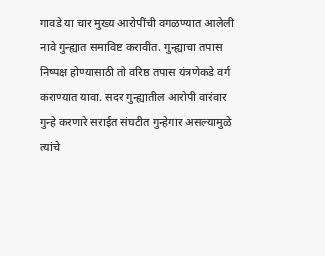गावडे या चार मुख्य आरोपींची वगळण्यात आलेली नावे गुन्ह्यात समाविष्ट करावीत. गुन्ह्याचा तपास निष्पक्ष होण्यासाठी तो वरिष्ठ तपास यंत्रणेकडे वर्ग कराण्यात यावा. सदर गुन्ह्यातील आरोपी वारंवार गुन्हे करणारे सराईत संघटीत गुन्हेगार असल्यामुळे त्यांचे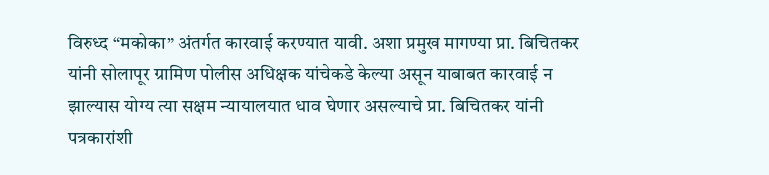विरुध्द “मकोका” अंतर्गत कारवाई करण्यात यावी. अशा प्रमुख मागण्या प्रा. बिचितकर यांनी सोलापूर ग्रामिण पोलीस अधिक्षक यांचेकडे केल्या असून याबाबत कारवाई न झाल्यास योग्य त्या सक्षम न्यायालयात धाव घेणार असल्याचे प्रा. बिचितकर यांनी पत्रकारांशी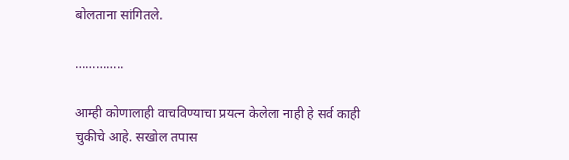बोलताना सांगितले.

…………..

आम्ही कोणालाही वाचविण्याचा प्रयत्न केलेला नाही हे सर्व काही चुकीचे आहे. सखोल तपास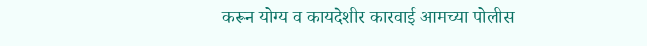करून योग्य व कायदेशीर कारवाई आमच्या पोलीस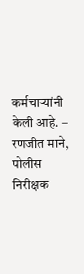कर्मचाऱ्यांनी केली आहे. – रणजीत माने, पोलीस निरीक्षक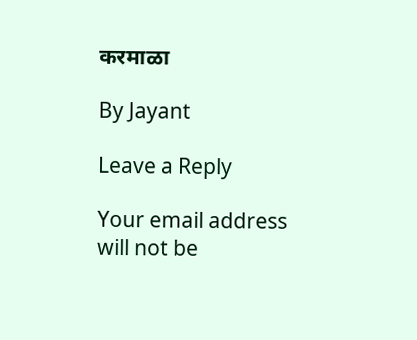करमाळा

By Jayant

Leave a Reply

Your email address will not be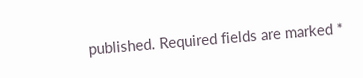published. Required fields are marked *